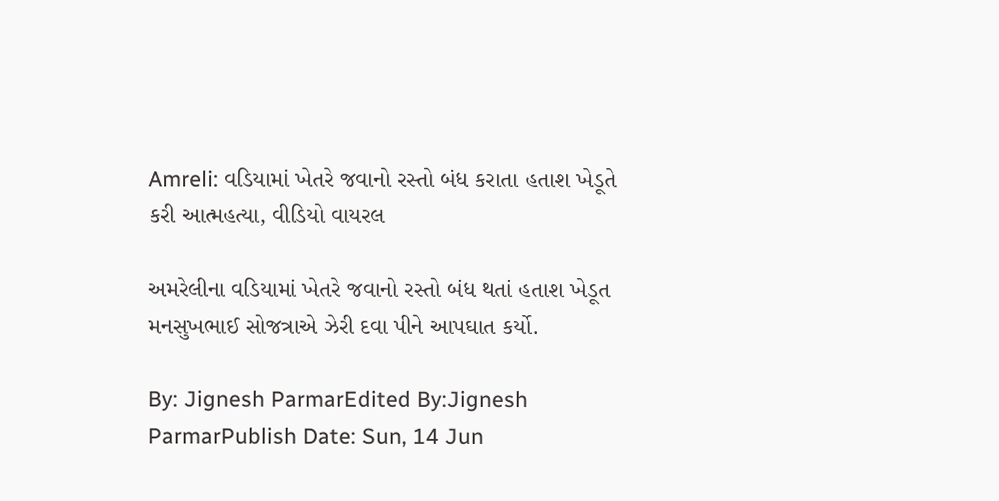Amreli: વડિયામાં ખેતરે જવાનો રસ્તો બંધ કરાતા હતાશ ખેડૂતે કરી આત્મહત્યા, વીડિયો વાયરલ

અમરેલીના વડિયામાં ખેતરે જવાનો રસ્તો બંધ થતાં હતાશ ખેડૂત મનસુખભાઈ સોજત્રાએ ઝેરી દવા પીને આપઘાત કર્યો.

By: Jignesh ParmarEdited By:Jignesh ParmarPublish Date: Sun, 14 Jun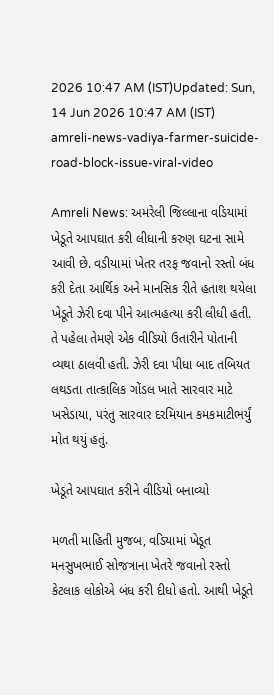2026 10:47 AM (IST)Updated: Sun, 14 Jun 2026 10:47 AM (IST)
amreli-news-vadiya-farmer-suicide-road-block-issue-viral-video

Amreli News: અમરેલી જિલ્લાના વડિયામાં ખેડૂતે આપઘાત કરી લીધાની કરુણ ઘટના સામે આવી છે. વડીયામાં ખેતર તરફ જવાનો રસ્તો બંધ કરી દેતા આર્થિક અને માનસિક રીતે હતાશ થયેલા ખેડૂતે ઝેરી દવા પીને આત્મહત્યા કરી લીધી હતી. તે પહેલા તેમણે એક વીડિયો ઉતારીને પોતાની વ્યથા ઠાલવી હતી. ઝેરી દવા પીધા બાદ તબિયત લથડતા તાત્કાલિક ગોંડલ ખાતે સારવાર માટે ખસેડાયા, પરંતુ સારવાર દરમિયાન કમકમાટીભર્યું મોત થયું હતું.

ખેડૂતે આપઘાત કરીને વીડિયો બનાવ્યો

મળતી માહિતી મુજબ, વડિયામાં ખેડૂત મનસુખભાઈ સોજત્રાના ખેતરે જવાનો રસ્તો કેટલાક લોકોએ બંધ કરી દીધો હતો. આથી ખેડૂતે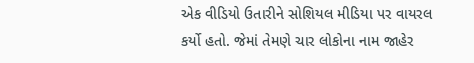એક વીડિયો ઉતારીને સોશિયલ મીડિયા પર વાયરલ કર્યો હતો. જેમાં તેમણે ચાર લોકોના નામ જાહેર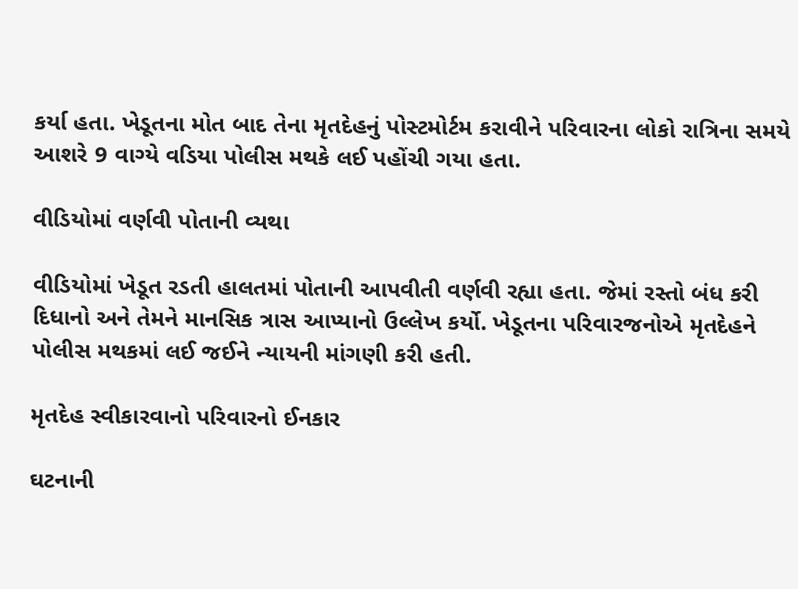કર્યા હતા. ખેડૂતના મોત બાદ તેના મૃતદેહનું પોસ્ટમોર્ટમ કરાવીને પરિવારના લોકો રાત્રિના સમયે આશરે 9 વાગ્યે વડિયા પોલીસ મથકે લઈ પહોંચી ગયા હતા.

વીડિયોમાં વર્ણવી પોતાની વ્યથા

વીડિયોમાં ખેડૂત રડતી હાલતમાં પોતાની આપવીતી વર્ણવી રહ્યા હતા. જેમાં રસ્તો બંધ કરી દિધાનો અને તેમને માનસિક ત્રાસ આપ્યાનો ઉલ્લેખ કર્યો. ખેડૂતના પરિવારજનોએ મૃતદેહને પોલીસ મથકમાં લઈ જઈને ન્યાયની માંગણી કરી હતી.

મૃતદેહ સ્વીકારવાનો પરિવારનો ઈનકાર

ઘટનાની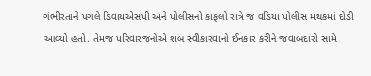ગંભીરતાને પગલે ડિવાયએસપી અને પોલીસનો કાફલો રાત્રે જ વડિયા પોલીસ મથકમાં દોડી આવ્યો હતો. તેમજ પરિવારજનોએ શબ સ્વીકારવાનો ઈનકાર કરીને જવાબદારો સામે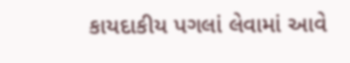કાયદાકીય પગલાં લેવામાં આવે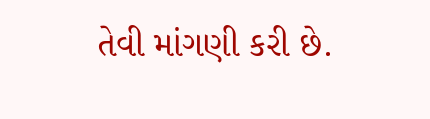તેવી માંગણી કરી છે.